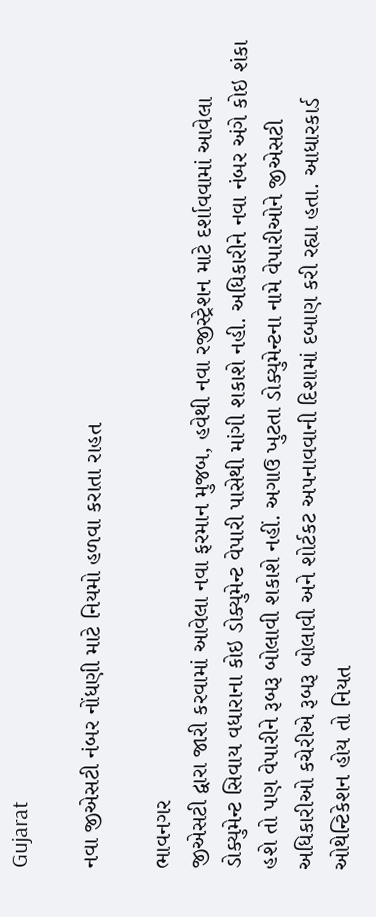Gujarat

નવા જીએસટી નંબર નોંધણી માટે નિયમો હળવા કરાતા રાહત

ભાવનગર
જીએસટી દ્વારા જારી કરવામાં આવેલા નવા ફરમાન મુજબ, હવેથી નવા રજીસ્ટ્રેશન માટે દર્શાવવામાં આવેલા ડોક્યુમેન્ટ સિવાય વધારાના કોઇ ડોક્યુમેન્ટ વેપારી પાસેથી માંગી શકાશે નહી. અધિકારીને નવા નંબર અંગે કોઇ શંકા હશે તો પણ વેપારીને રૂબરૂ બોલાવી શકાશે નહીં. અગાઉ ખુટતા ડોક્યુમેન્ટના નામે વેપારીઓને જીએસટી અધિકારીઓ કચેરીએ રૂબરૂ બોલાવી અને શોર્ટકટ અપનાવવાની દિશામાં દબાણ કરી રહ્યા હતા. આધારકાર્ડ ઓથેન્ટિકેશન હોય તો નિયત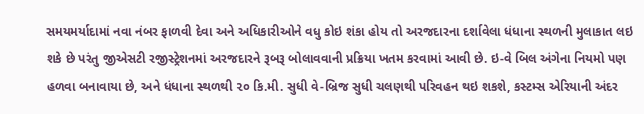સમયમર્યાદામાં નવા નંબર ફાળવી દેવા અને અધિકારીઓને વધુ કોઇ શંકા હોય તો અરજદારના દર્શાવેલા ધંધાના સ્થળની મુલાકાત લઇ શકે છે પરંતુ જીએસટી રજીસ્ટ્રેશનમાં અરજદારને રૂબરૂ બોલાવવાની પ્રક્રિયા ખતમ કરવામાં આવી છે. ઇ-વે બિલ અંગેના નિયમો પણ હળવા બનાવાયા છે, અને ધંધાના સ્થળથી ૨૦ કિ.મી. સુધી વે-બ્રિજ સુધી ચલણથી પરિવહન થઇ શકશે, કસ્ટમ્સ એરિયાની અંદર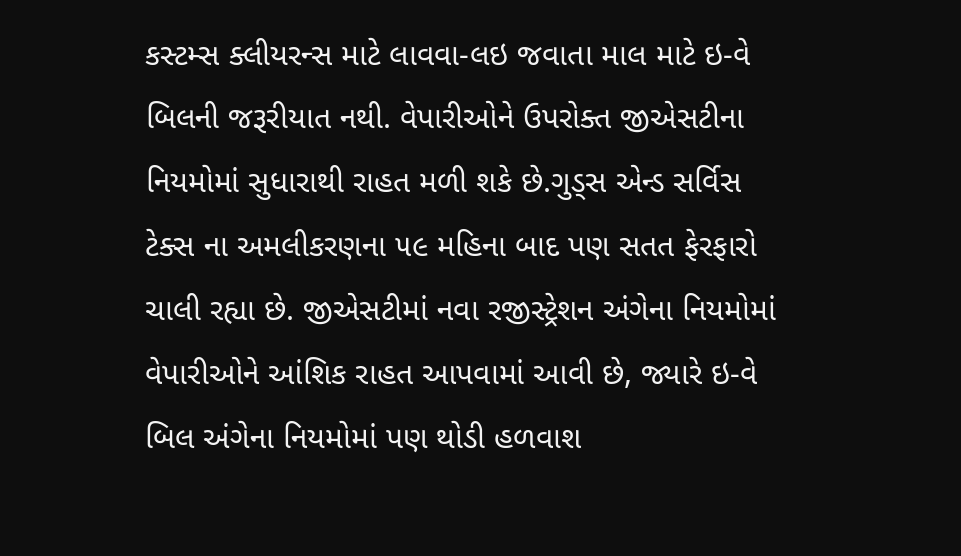કસ્ટમ્સ ક્લીયરન્સ માટે લાવવા-લઇ જવાતા માલ માટે ઇ-વે બિલની જરૂરીયાત નથી. વેપારીઓને ઉપરોક્ત જીએસટીના નિયમોમાં સુધારાથી રાહત મળી શકે છે.ગુડ્‌સ એન્ડ સર્વિસ ટેક્સ ના અમલીકરણના ૫૯ મહિના બાદ પણ સતત ફેરફારો ચાલી રહ્યા છે. જીએસટીમાં નવા રજીસ્ટ્રેશન અંગેના નિયમોમાં વેપારીઓને આંશિક રાહત આપવામાં આવી છે, જ્યારે ઇ-વે બિલ અંગેના નિયમોમાં પણ થોડી હળવાશ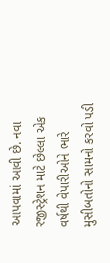આપવામાં આવી છે. નવા રજીસ્ટ્રેશન માટે છેલ્લા એક વર્ષથી વેપારીઓને ભારે મુસીબતોનો સામનો કરવો પડી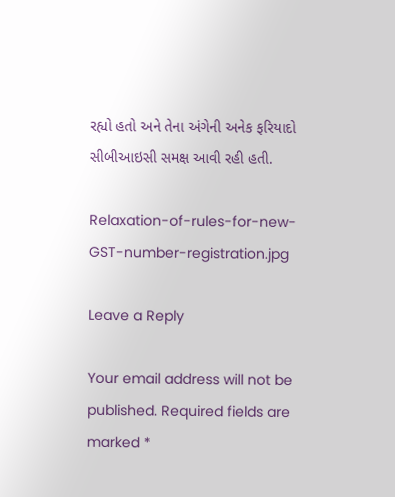રહ્યો હતો અને તેના અંગેની અનેક ફરિયાદો સીબીઆઇસી સમક્ષ આવી રહી હતી.

Relaxation-of-rules-for-new-GST-number-registration.jpg

Leave a Reply

Your email address will not be published. Required fields are marked *